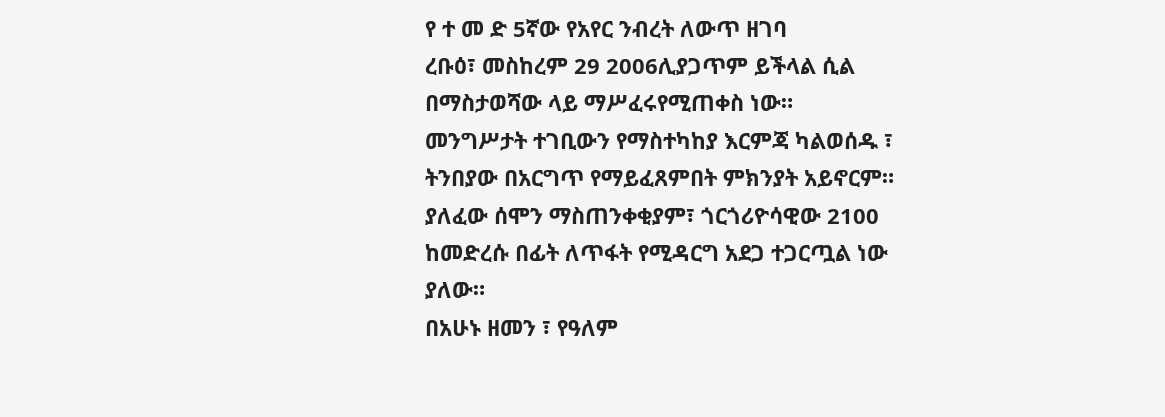የ ተ መ ድ 5ኛው የአየር ንብረት ለውጥ ዘገባ
ረቡዕ፣ መስከረም 29 2006ሊያጋጥም ይችላል ሲል በማስታወሻው ላይ ማሥፈሩየሚጠቀስ ነው። መንግሥታት ተገቢውን የማስተካከያ እርምጃ ካልወሰዱ ፣ ትንበያው በአርግጥ የማይፈጸምበት ምክንያት አይኖርም። ያለፈው ሰሞን ማስጠንቀቂያም፣ ጎርጎሪዮሳዊው 2100 ከመድረሱ በፊት ለጥፋት የሚዳርግ አደጋ ተጋርጧል ነው ያለው።
በአሁኑ ዘመን ፣ የዓለም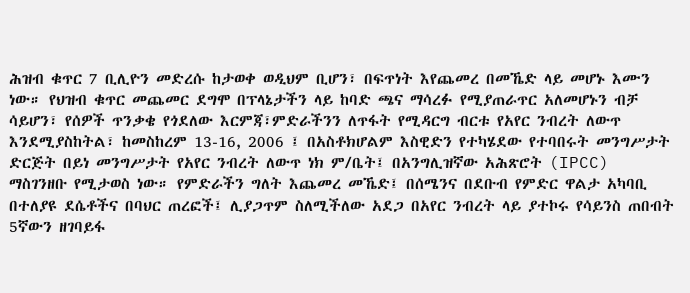ሕዝብ ቁጥር 7 ቢሊዮን መድረሱ ከታወቀ ወዲህም ቢሆን፣ በፍጥነት እየጨመረ በመኼድ ላይ መሆኑ እሙን ነው። የህዝብ ቁጥር መጨመር ደግሞ በፕላኔታችን ላይ ከባድ ጫና ማሳረፉ የሚያጠራጥር አለመሆኑን ብቻ ሳይሆን፣ የሰዎች ጥንቃቄ የጎደለው እርምጃ፣ምድራችንን ለጥፋት የሚዳርግ ብርቱ የአየር ንብረት ለውጥ እንደሚያስከትል፣ ከመስከረም 13-16, 2006 ፤ በአስቶክሆልም እስዊድን የተካሄደው የተባበሩት መንግሥታት ድርጅት በይነ መንግሥታት የአየር ንብረት ለውጥ ነክ ም/ቤት፤ በአንግሊዝኛው አሕጽሮት (IPCC) ማስገንዘቡ የሚታወስ ነው። የምድራችን ግለት እጨመረ መኼድ፤ በሰሜንና በደቡብ የምድር ዋልታ አካባቢ በተለያዩ ደሴቶችና በባህር ጠረፎች፤ ሊያጋጥም ስለሚችለው አደጋ በአየር ንብረት ላይ ያተኮሩ የሳይንስ ጠበብት 5ኛውን ዘገባይፋ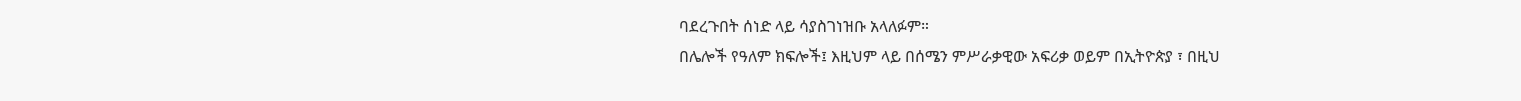ባደረጉበት ሰነድ ላይ ሳያስገነዝቡ አላለፉም።
በሌሎች የዓለም ክፍሎች፤ እዚህም ላይ በሰሜን ምሥራቃዊው አፍሪቃ ወይም በኢትዮጵያ ፣ በዚህ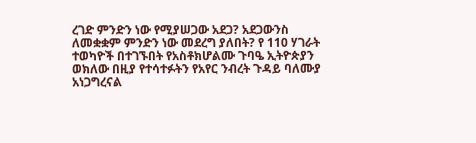ረገድ ምንድን ነው የሚያሠጋው አደጋ? አደጋውንስ ለመቋቋም ምንድን ነው መደረግ ያለበት? የ 110 ሃገራት ተወካዮች በተገኙበት የአስቶክሆልሙ ጉባዔ ኢትዮጵያን ወክለው በዚያ የተሳተፉትን የአየር ንብረት ጉዳይ ባለሙያ አነጋግረናል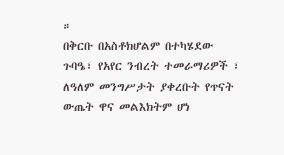።
በቅርቡ በአስቶክሆልም በተካሄደው ጉባዔ፣ የአየር ንብረት ተመራማሪዎች ፣ ለዓለም መንግሥታት ያቀረቡት የጥናት ውጤት ዋና መልእክትም ሆነ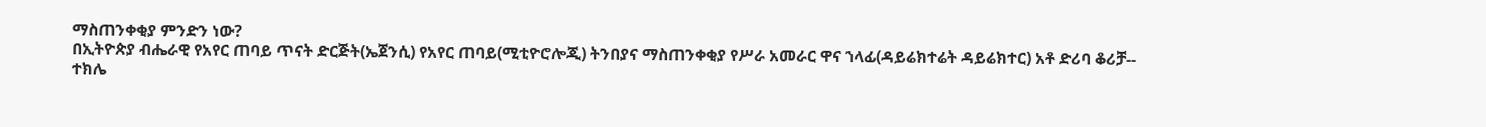ማስጠንቀቂያ ምንድን ነው?
በኢትዮጵያ ብሔራዊ የአየር ጠባይ ጥናት ድርጅት(ኤጀንሲ) የአየር ጠባይ(ሚቲዮሮሎጂ) ትንበያና ማስጠንቀቂያ የሥራ አመራር ዋና ኀላፊ(ዳይሬክተሬት ዳይሬክተር) አቶ ድሪባ ቆሪቻ--
ተክሌ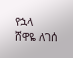የኋላ
ሸዋዬ ለገሰ